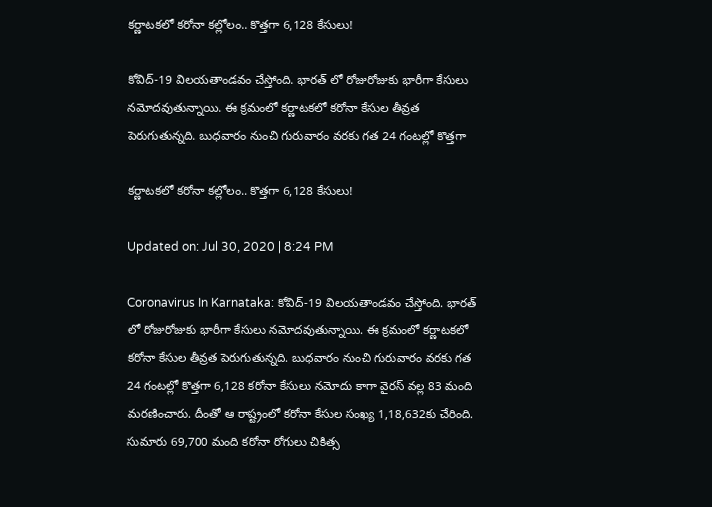క‌ర్ణాట‌క‌లో కరోనా కల్లోలం.. కొత్తగా 6,128 కేసులు!

కోవిద్-19 విలయతాండవం చేస్తోంది. భారత్ లో రోజురోజుకు భారీగా కేసులు నమోదవుతున్నాయి. ఈ క్రమంలో క‌ర్ణాట‌క‌లో క‌రోనా కేసుల తీవ్ర‌త పెరుగుతున్న‌ది. బుధ‌వారం నుంచి గురువారం వ‌ర‌కు గ‌త 24 గంట‌ల్లో కొత్త‌గా

క‌ర్ణాట‌క‌లో కరోనా కల్లోలం.. కొత్తగా 6,128 కేసులు!

Updated on: Jul 30, 2020 | 8:24 PM

Coronavirus In Karnataka: కోవిద్-19 విలయతాండవం చేస్తోంది. భారత్ లో రోజురోజుకు భారీగా కేసులు నమోదవుతున్నాయి. ఈ క్రమంలో క‌ర్ణాట‌క‌లో క‌రోనా కేసుల తీవ్ర‌త పెరుగుతున్న‌ది. బుధ‌వారం నుంచి గురువారం వ‌ర‌కు గ‌త 24 గంట‌ల్లో కొత్త‌గా 6,128 క‌రోనా కేసులు న‌మోదు కాగా వైర‌స్ వ‌ల్ల 83 మంది మ‌ర‌ణించారు. దీంతో ఆ రాష్ట్రంలో క‌రోనా కేసుల సంఖ్య 1,18,632కు చేరింది. సుమారు 69,700 మంది క‌రోనా రోగులు చికిత్స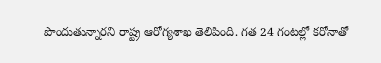పొందుతున్నార‌ని రాష్ట్ర ఆరోగ్య‌శాఖ తెలిపింది. గ‌త 24 గంట‌ల్లో క‌రోనాతో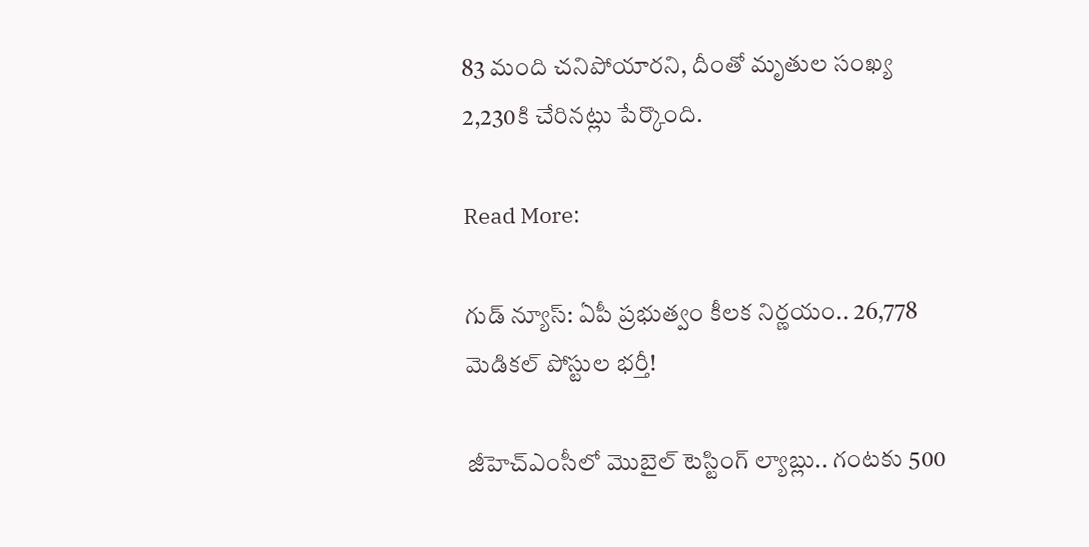83 మంది చ‌నిపోయార‌ని, దీంతో మృతుల సంఖ్య 2,230కి చేరిన‌ట్లు పేర్కొంది.

Read More:

గుడ్ న్యూస్: ఏపీ ప్రభుత్వం కీలక నిర్ణయం.. 26,778 మెడికల్‌ పోస్టుల భర్తీ!

జీహెచ్ఎంసీలో మొబైల్‌ టెస్టింగ్‌ ల్యాబ్లు.. గంటకు 500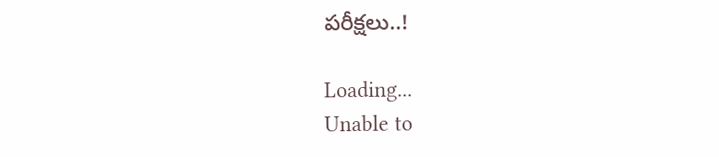పరీక్షలు..!

Loading...
Unable to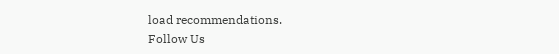load recommendations.
Follow Us